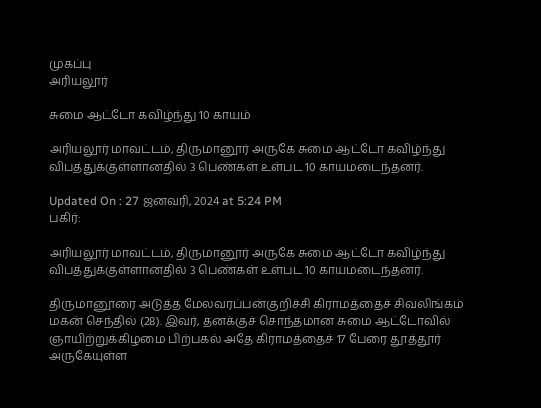முகப்பு
அரியலூர்

சுமை ஆட்டோ கவிழ்ந்து 10 காயம்

அரியலூர் மாவட்டம், திருமானூர் அருகே சுமை ஆட்டோ கவிழ்ந்து விபத்துக்குள்ளானதில் 3 பெண்கள் உள்பட 10 காயமடைந்தனர்.

Updated On : 27 ஜனவரி, 2024 at 5:24 PM
பகிர்:

அரியலூர் மாவட்டம், திருமானூர் அருகே சுமை ஆட்டோ கவிழ்ந்து விபத்துக்குள்ளானதில் 3 பெண்கள் உள்பட 10 காயமடைந்தனர்.

திருமானூரை அடுத்த மேலவரப்பன்குறிச்சி கிராமத்தைச் சிவலிங்கம் மகன் செந்தில் (28). இவர், தனக்குச் சொந்தமான சுமை ஆட்டோவில் ஞாயிற்றுக்கிழமை பிற்பகல் அதே கிராமத்தைச் 17 பேரை தூத்தூர் அருகேயுள்ள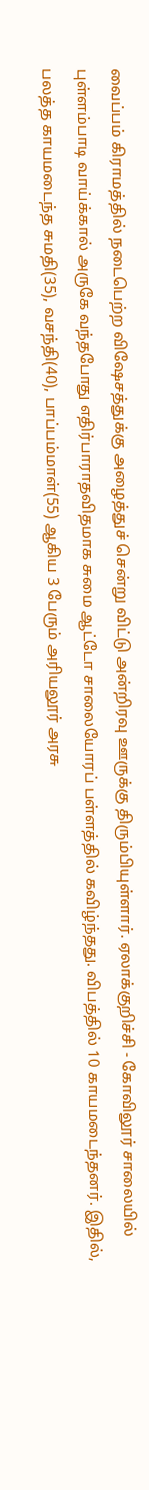வைப்பம் கிராமத்தில் நடைபெற்ற விஷேசத்துக்கு அழைத்துச் சென்று விட்டு அன்றிரவு ஊருக்கு திரும்பியுள்ளார். ஏலாக்குறிச்சி - கோவிலூர் சாலையில் புள்ளம்பாடி வாய்க்கால் அருகே வந்தபோது எதிர்பாராதவிதமாக சுமை ஆட்டோ சாலையோரப் பள்ளத்தில் கவிழ்ந்தது. விபத்தில் 10 காயமடைந்தனர். இதில், பலத்த காயமடைந்த சுமதி(35), வசந்தி(40), பாப்பம்மாள்(55) ஆகிய 3 பேரும் அரியலூர் அரசு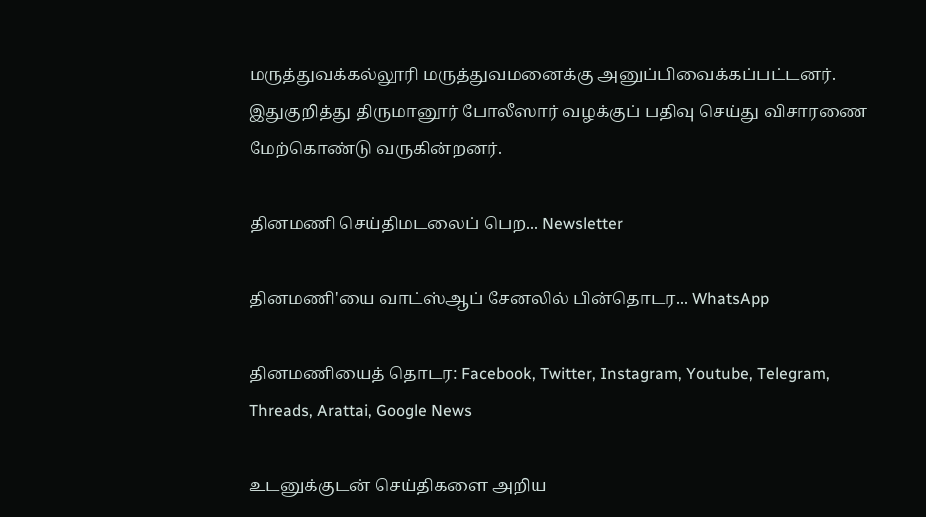மருத்துவக்கல்லூரி மருத்துவமனைக்கு அனுப்பிவைக்கப்பட்டனர். இதுகுறித்து திருமானூர் போலீஸார் வழக்குப் பதிவு செய்து விசாரணை மேற்கொண்டு வருகின்றனர்.

தினமணி செய்திமடலைப் பெற... Newsletter

தினமணி'யை வாட்ஸ்ஆப் சேனலில் பின்தொடர... WhatsApp

தினமணியைத் தொடர: Facebook, Twitter, Instagram, Youtube, Telegram, Threads, Arattai, Google News

உடனுக்குடன் செய்திகளை அறிய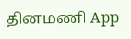தினமணி App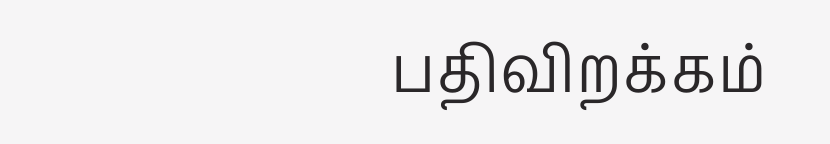பதிவிறக்கம்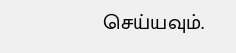செய்யவும்.